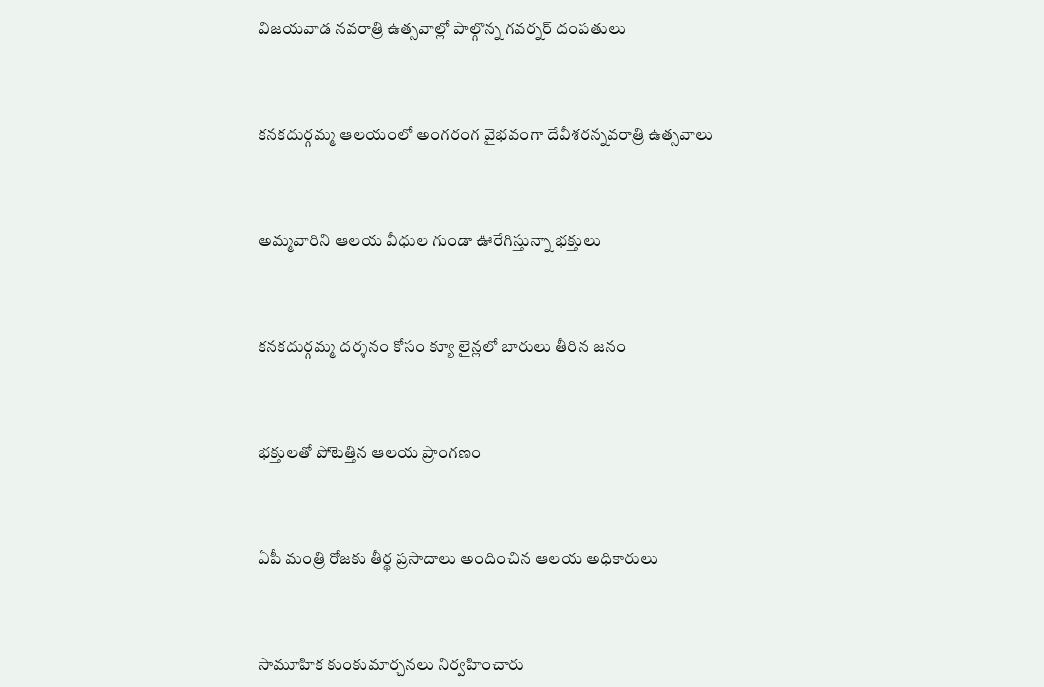విజయవాడ నవరాత్రి ఉత్సవాల్లో పాల్గొన్న గవర్నర్ దంపతులు



కనకదుర్గమ్మ ఆలయంలో అంగరంగ వైభవంగా దేవీశరన్నవరాత్రి ఉత్సవాలు



అమ్మవారిని ఆలయ వీధుల గుండా ఊరేగిస్తున్నా భక్తులు



కనకదుర్గమ్మ దర్శనం కోసం క్యూ లైన్లలో బారులు తీరిన జనం



భక్తులతో పోటెత్తిన ఆలయ ప్రాంగణం



ఏపీ మంత్రి రోజకు తీర్థ ప్రసాదాలు అందించిన ఆలయ అధికారులు



సామూహిక కుంకుమార్చనలు నిర్వహించారు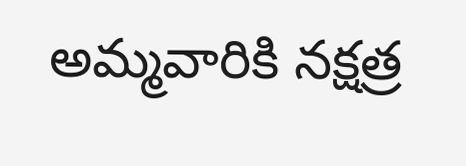అమ్మవారికి నక్షత్ర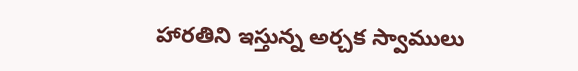హారతిని ఇస్తున్న అర్చక స్వాములు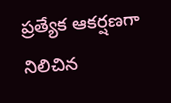ప్రత్యేక ఆకర్షణగా నిలిచిన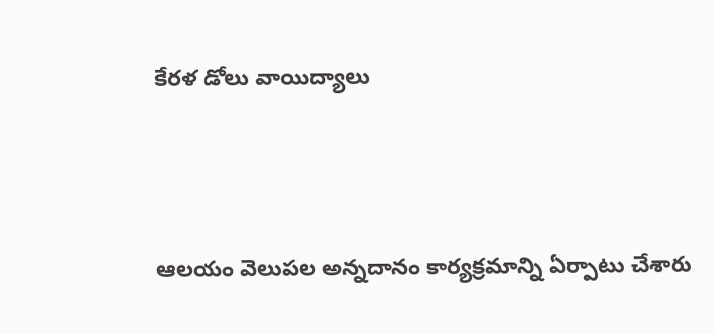కేరళ డోలు వాయిద్యాలు



ఆలయం వెలుపల అన్నదానం కార్యక్రమాన్ని ఏర్పాటు చేశారు